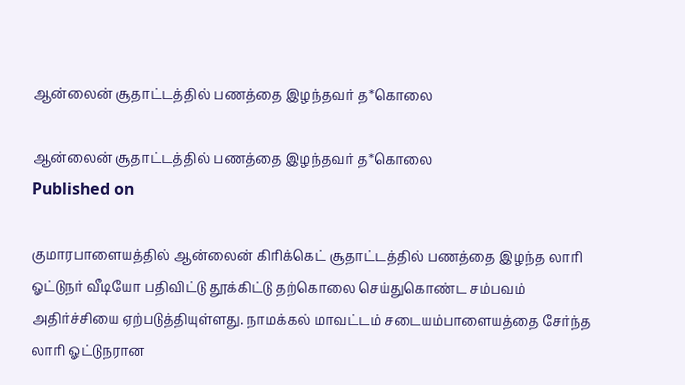ஆன்லைன் சூதாட்டத்தில் பணத்தை இழந்தவர் த*கொலை

ஆன்லைன் சூதாட்டத்தில் பணத்தை இழந்தவர் த*கொலை
Published on

குமாரபாளையத்தில் ஆன்லைன் கிரிக்கெட் சூதாட்டத்தில் பணத்தை இழந்த லாரி ஓட்டுநர் வீடியோ பதிவிட்டு தூக்கிட்டு தற்கொலை செய்துகொண்ட சம்பவம் அதிர்ச்சியை ஏற்படுத்தியுள்ளது. நாமக்கல் மாவட்டம் சடையம்பாளையத்தை சேர்ந்த லாரி ஓட்டுநரான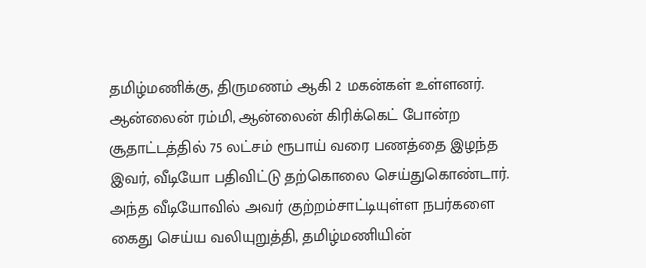தமிழ்மணிக்கு, திருமணம் ஆகி 2 மகன்கள் உள்ளனர். ஆன்லைன் ரம்மி, ஆன்லைன் கிரிக்கெட் போன்ற சூதாட்டத்தில் 75 லட்சம் ரூபாய் வரை பணத்தை இழந்த இவர், வீடியோ பதிவிட்டு தற்கொலை செய்துகொண்டார். அந்த வீடியோவில் அவர் குற்றம்சாட்டியுள்ள நபர்களை கைது செய்ய வலியுறுத்தி, தமிழ்மணியின்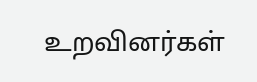உறவினர்கள்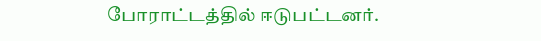போராட்டத்தில் ஈடுபட்டனர்.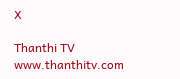X

Thanthi TV
www.thanthitv.com